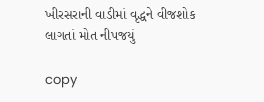ખીરસરાની વાડીમાં વૃદ્ધને વીજશોક લાગતાં મોત નીપજયું

copy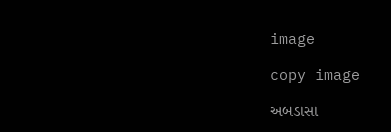image

copy image

અબડાસા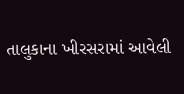તાલુકાના ખીરસરામાં આવેલી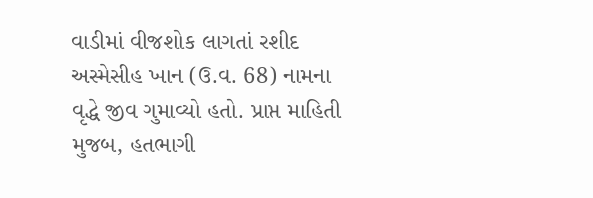વાડીમાં વીજશોક લાગતાં રશીદ અસ્મેસીહ ખાન (ઉ.વ. 68) નામના વૃદ્ધે જીવ ગુમાવ્યો હતો. પ્રાપ્ત માહિતી મુજબ, હતભાગી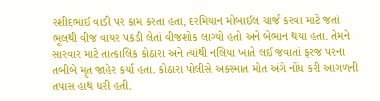રશીદભાઈ વાડી પર કામ કરતા હતા, દરમિયાન મોબાઈલ ચાર્જ કરવા માટે જતાં ભૂલથી વીજ વાયર પકડી લેતાં વીજશોક લાગ્યો હતો અને બેભાન થયા હતા. તેમને સારવાર માટે તાત્કાલિક કોઠારા અને ત્યાંથી નલિયા ખાતે લઈ જવાતાં ફરજ પરના તબીબે મૃત જાહેર કર્યા હતા. કોઠારા પોલીસે અકસ્માત મોત અંગે નોંધ કરી આગળની તપાસ હાથ ધરી હતી.